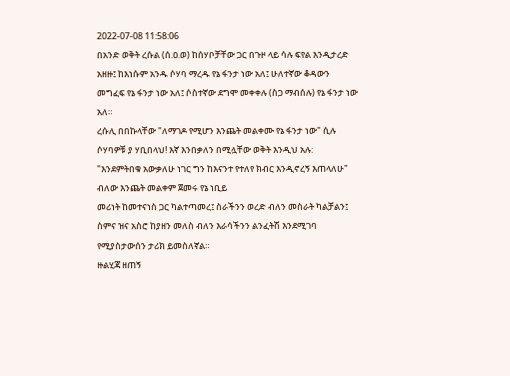2022-07-08 11:58:06
በአንድ ወቅት ረሱል (ሰ.ዐ.ወ) ከሰሃቦቻቸው ጋር በጉዞ ላይ ሳሉ ፍየል እንዲታረድ አዘዙ፤ ከእነሱም አንዱ ሶሃባ ማረዱ የኔ ፋንታ ነው አለ፤ ሁለተኛው ቆዳውን መግፈፍ የኔ ፋንታ ነው አለ፤ ሶስተኛው ደግሞ መቀቀሉ (ስጋ ማብሰሉ) የኔ ፋንታ ነው አለ።
ረሱሊ በበኩላቸው "ለማገዶ የሚሆን እንጨት መልቀሙ የኔ ፋንታ ነው" ሲሉ ሶሃባዎቹ ያ ሃቢበላህ! እኛ እንበቃለን በሚሏቸው ወቅት እንዲህ አሉ:
"እንደምትበቁ አውቃለሁ ነገር ግን ከእናንተ የተለየ ክብር እንዲኖረኝ እጠላለሁ" ብለው እንጨት መልቀም ጀመሩ የኔ ነቢይ
መሪነት ከመተናነስ ጋር ካልተጣመረ፤ ስራችንን ወረድ ብለን መስራት ካልቻልን፤ ስምና ዝና አስሮ ከያዘን መለስ ብለን እራሳችንን ልንፈትሽ እንደሚገባ የሚያስታውሰን ታሪክ ይመስለኛል።
ዙልሂጃ ዘጠኝ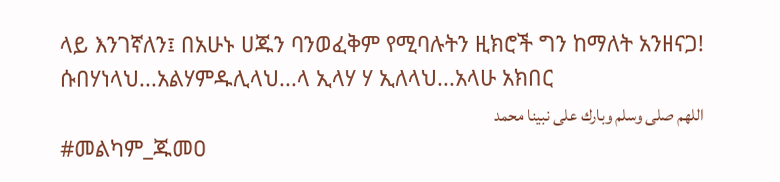ላይ እንገኛለን፤ በአሁኑ ሀጁን ባንወፈቅም የሚባሉትን ዚክሮች ግን ከማለት አንዘናጋ!
ሱበሃነላህ...አልሃምዱሊላህ...ላ ኢላሃ ሃ ኢለላህ...አላሁ አክበር
اللهم صلى وسلم وبارك على نبينا محمد
#መልካም_ጁመዐ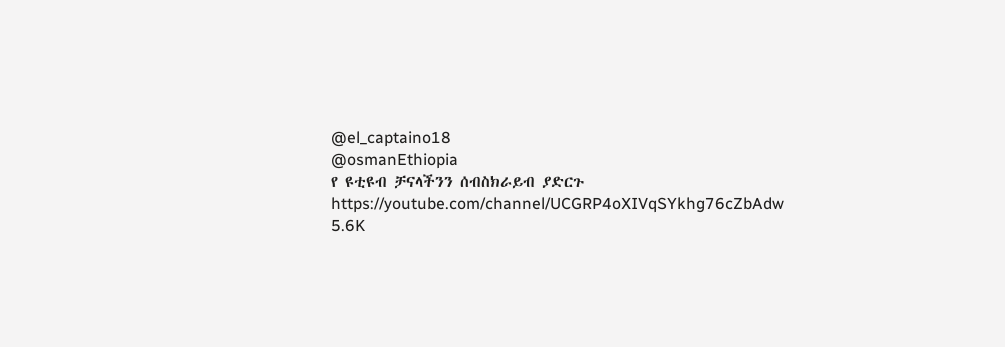@el_captaino18
@osmanEthiopia
የ ዩቲዩብ ቻናላችንን ሰብስክራይብ ያድርጉ
https://youtube.com/channel/UCGRP4oXIVqSYkhg76cZbAdw
5.6K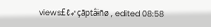views£ℓ➶çãptâɨñø , edited 08:58